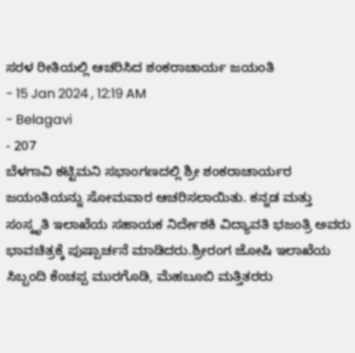ಸರಳ ರೀತಿಯಲ್ಲಿ ಆಚರಿಸಿದ ಶಂಕರಾಚಾರ್ಯ ಜಯಂತಿ
- 15 Jan 2024 , 12:19 AM
- Belagavi
- 207
ಬೆಳಗಾವಿ ಕಟ್ಟಿಮನಿ ಸಭಾಂಗಣದಲ್ಲಿ ಶ್ರೀ ಶಂಕರಾಚಾರ್ಯರ ಜಯಂತಿಯನ್ನು ಸೋಮವಾರ ಆಚರಿಸಲಾಯಿತು. ಕನ್ನಡ ಮತ್ತು ಸಂಸ್ಕೃತಿ ಇಲಾಖೆಯ ಸಹಾಯಕ ನಿರ್ದೇಶಕಿ ವಿದ್ಯಾವತಿ ಭಜಂತ್ರಿ ಅವರು ಭಾವಚಿತ್ರಕ್ಕೆ ಪುಷ್ಪಾರ್ಚನೆ ಮಾಡಿದರು.ಶ್ರೀರಂಗ ಜೋಷಿ ಇಲಾಖೆಯ ಸಿಬ್ಬಂದಿ ಕೆಂಚಪ್ಪ ಮುರಗೊಡಿ, ಮೆಹಬೂಬಿ ಮತ್ತಿತರರು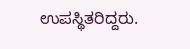ಉಪಸ್ಥಿತರಿದ್ದರು.